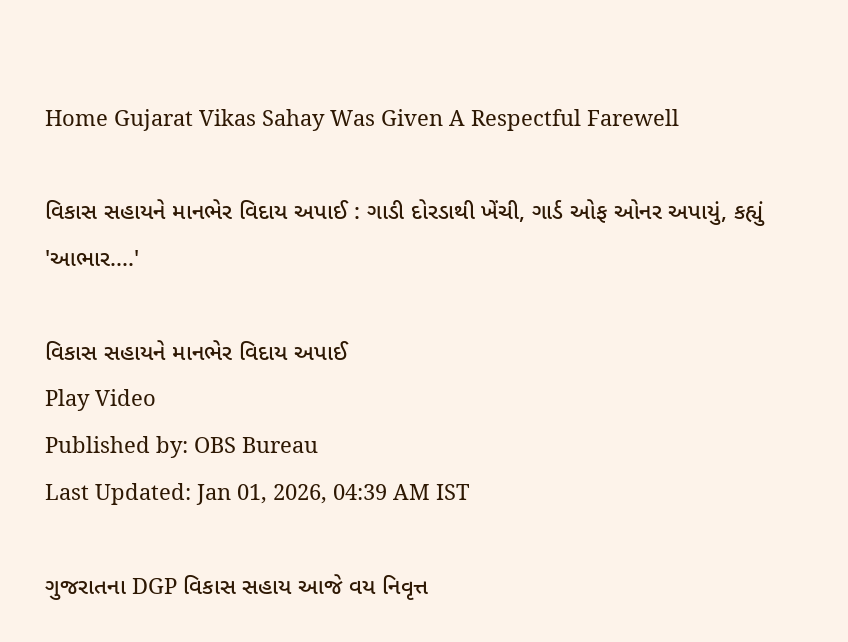Home Gujarat Vikas Sahay Was Given A Respectful Farewell

વિકાસ સહાયને માનભેર વિદાય અપાઈ : ગાડી દોરડાથી ખેંચી, ગાર્ડ ઓફ ઓનર અપાયું, કહ્યું 'આભાર....'

વિકાસ સહાયને માનભેર વિદાય અપાઈ
Play Video
Published by: OBS Bureau
Last Updated: Jan 01, 2026, 04:39 AM IST

ગુજરાતના DGP વિકાસ સહાય આજે વય નિવૃત્ત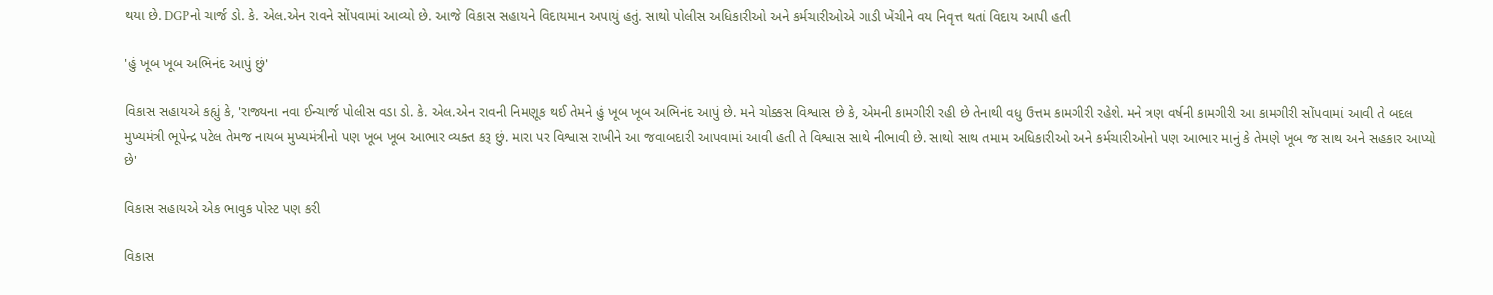થયા છે. DGPનો ચાર્જ ડો. કે. એલ.એન રાવને સોંપવામાં આવ્યો છે. આજે વિકાસ સહાયને વિદાયમાન અપાયું હતું. સાથો પોલીસ અધિકારીઓ અને કર્મચારીઓએ ગાડી ખેંચીને વય નિવૃત્ત થતાં વિદાય આપી હતી

'હું ખૂબ ખૂબ અભિનંદ આપું છું'

વિકાસ સહાયએ કહ્યું કે, 'રાજ્યના નવા ઈન્ચાર્જ પોલીસ વડા ડો. કે. એલ.એન રાવની નિમણૂક થઈ તેમને હું ખૂબ ખૂબ અભિનંદ આપું છે. મને ચોક્કસ વિશ્વાસ છે કે, એમની કામગીરી રહી છે તેનાથી વધુ ઉત્તમ કામગીરી રહેશે. મને ત્રણ વર્ષની કામગીરી આ કામગીરી સોંપવામાં આવી તે બદલ મુખ્યમંત્રી ભૂપેન્દ્ર પટેલ તેમજ નાયબ મુખ્યમંત્રીનો પણ ખૂબ ખૂબ આભાર વ્યક્ત કરૂ છું. મારા પર વિશ્વાસ રાખીને આ જવાબદારી આપવામાં આવી હતી તે વિશ્વાસ સાથે નીભાવી છે. સાથો સાથ તમામ અધિકારીઓ અને કર્મચારીઓનો પણ આભાર માનું કે તેમણે ખૂબ જ સાથ અને સહકાર આપ્યો છે'

વિકાસ સહાયએ એક ભાવુક પોસ્ટ પણ કરી

વિકાસ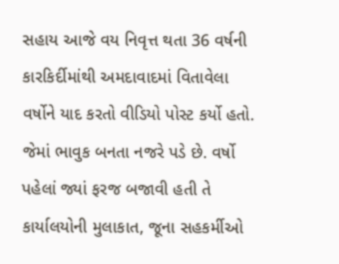સહાય આજે વય નિવૃત્ત થતા 36 વર્ષની કારકિર્દીમાંથી અમદાવાદમાં વિતાવેલા વર્ષોને યાદ કરતો વીડિયો પોસ્ટ કર્યો હતો. જેમાં ભાવુક બનતા નજરે પડે છે. વર્ષો પહેલાં જ્યાં ફરજ બજાવી હતી તે કાર્યાલયોની મુલાકાત, જૂના સહકર્મીઓ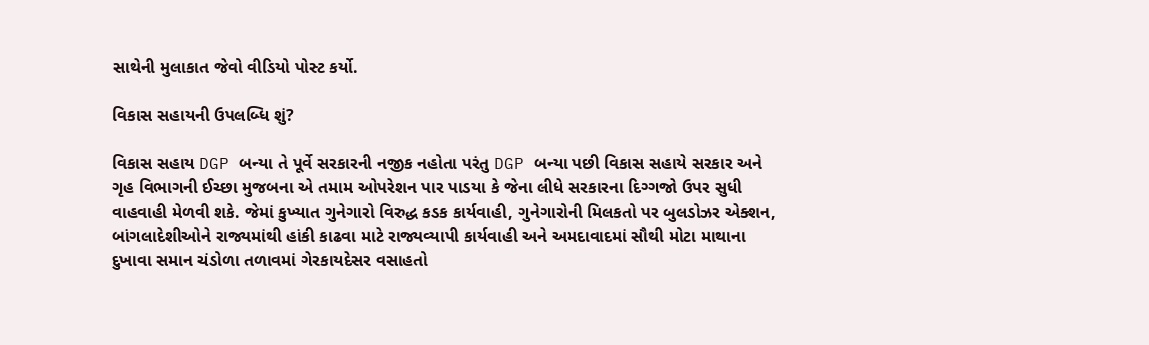સાથેની મુલાકાત જેવો વીડિયો પોસ્ટ કર્યો.

વિકાસ સહાયની ઉપલબ્ધિ શું?

વિકાસ સહાય DGP બન્યા તે પૂર્વે સરકારની નજીક નહોતા પરંતુ DGP બન્યા પછી વિકાસ સહાયે સરકાર અને ગૃહ વિભાગની ઈચ્છા મુજબના એ તમામ ઓપરેશન પાર પાડયા કે જેના લીધે સરકારના દિગ્ગજો ઉપર સુધી વાહવાહી મેળવી શકે. જેમાં કુખ્યાત ગુનેગારો વિરુદ્ધ કડક કાર્યવાહી, ગુનેગારોની મિલકતો પર બુલડોઝર એક્શન, બાંગલાદેશીઓને રાજ્યમાંથી હાંકી કાઢવા માટે રાજ્યવ્યાપી કાર્યવાહી અને અમદાવાદમાં સૌથી મોટા માથાના દુખાવા સમાન ચંડોળા તળાવમાં ગેરકાયદેસર વસાહતો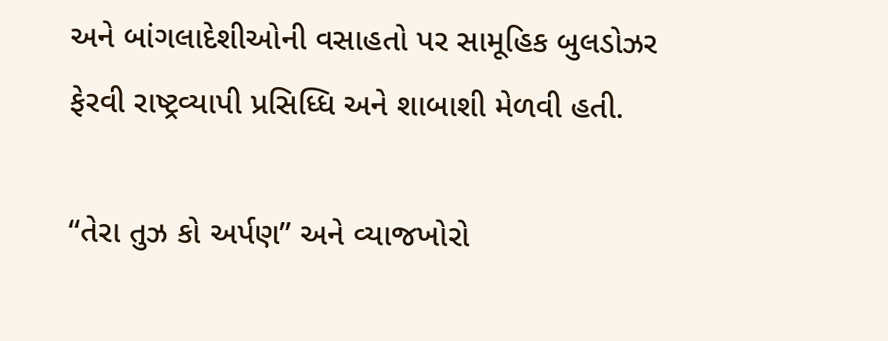અને બાંગલાદેશીઓની વસાહતો પર સામૂહિક બુલડોઝર ફેરવી રાષ્ટ્રવ્યાપી પ્રસિધ્ધિ અને શાબાશી મેળવી હતી.

“તેરા તુઝ કો અર્પણ” અને વ્યાજખોરો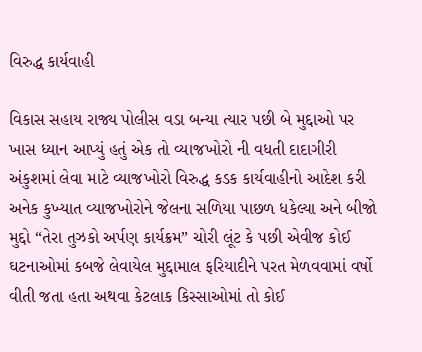વિરુદ્ધ કાર્યવાહી

વિકાસ સહાય રાજ્ય પોલીસ વડા બન્યા ત્યાર પછી બે મુદ્દાઓ પર ખાસ ધ્યાન આપ્યું હતું એક તો વ્યાજખોરો ની વધતી દાદાગીરી અંકુશમાં લેવા માટે વ્યાજખોરો વિરુદ્ધ કડક કાર્યવાહીનો આદેશ કરી અનેક કુખ્યાત વ્યાજખોરોને જેલના સળિયા પાછળ ધકેલ્યા અને બીજો મુદ્દો “તેરા તુઝકો અર્પણ કાર્યક્રમ” ચોરી લૂંટ કે પછી એવીજ કોઈ ઘટનાઓમાં કબજે લેવાયેલ મુદ્દામાલ ફરિયાદીને પરત મેળવવામાં વર્ષો વીતી જતા હતા અથવા કેટલાક કિસ્સાઓમાં તો કોઈ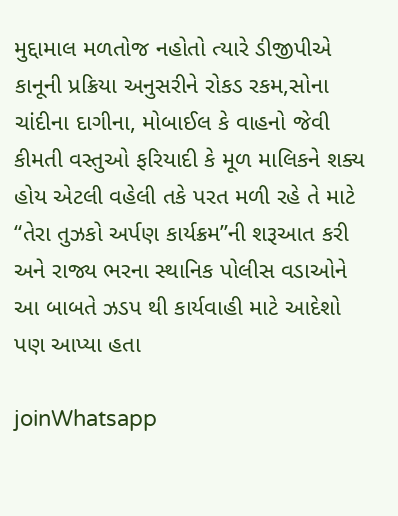મુદ્દામાલ મળતોજ નહોતો ત્યારે ડીજીપીએ કાનૂની પ્રક્રિયા અનુસરીને રોકડ રકમ,સોના ચાંદીના દાગીના, મોબાઈલ કે વાહનો જેવી કીમતી વસ્તુઓ ફરિયાદી કે મૂળ માલિકને શક્ય હોય એટલી વહેલી તકે પરત મળી રહે તે માટે “તેરા તુઝકો અર્પણ કાર્યક્રમ”ની શરૂઆત કરી અને રાજ્ય ભરના સ્થાનિક પોલીસ વડાઓને આ બાબતે ઝડપ થી કાર્યવાહી માટે આદેશો પણ આપ્યા હતા

joinWhatsapp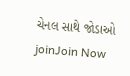ચેનલ સાથે જોડાઓ
joinJoin Now